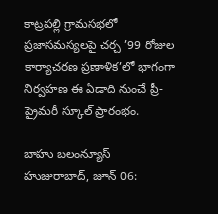కాట్రపల్లి గ్రామసభలో ప్రజాసమస్యలపై చర్చ ’99 రోజుల కార్యాచరణ ప్రణాళిక’లో భాగంగా నిర్వహణ ఈ ఏడాది నుంచే ప్రీ-ప్రైమరీ స్కూల్ ప్రారంభం.

బాహు బలంన్యూస్ హుజురాబాద్, జూన్ 06: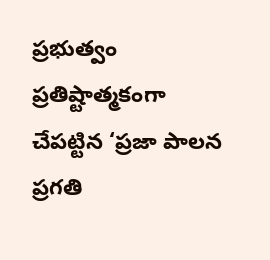ప్రభుత్వం ప్రతిష్టాత్మకంగా చేపట్టిన ‘ప్రజా పాలన ప్రగతి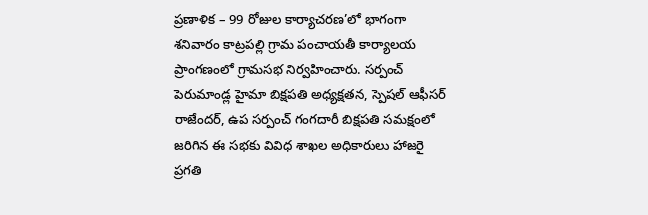ప్రణాళిక – 99 రోజుల కార్యాచరణ’లో భాగంగా శనివారం కాట్రపల్లి గ్రామ పంచాయతీ కార్యాలయ ప్రాంగణంలో గ్రామసభ నిర్వహించారు. సర్పంచ్ పెరుమాండ్ల హైమా బిక్షపతి అధ్యక్షతన, స్పెషల్ ఆఫీసర్ రాజేందర్, ఉప సర్పంచ్ గంగదారీ బిక్షపతి సమక్షంలో జరిగిన ఈ సభకు వివిధ శాఖల అధికారులు హాజరై ప్రగతి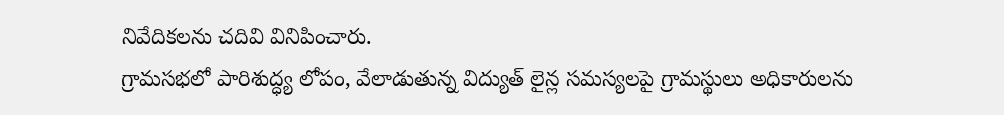నివేదికలను చదివి వినిపించారు.
గ్రామసభలో పారిశుద్ధ్య లోపం, వేలాడుతున్న విద్యుత్ లైన్ల సమస్యలపై గ్రామస్థులు అధికారులను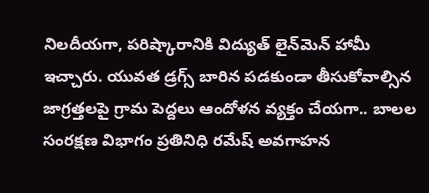నిలదీయగా, పరిష్కారానికి విద్యుత్ లైన్‌మెన్ హామీ ఇచ్చారు. యువత డ్రగ్స్ బారిన పడకుండా తీసుకోవాల్సిన జాగ్రత్తలపై గ్రామ పెద్దలు ఆందోళన వ్యక్తం చేయగా.. బాలల సంరక్షణ విభాగం ప్రతినిధి రమేష్ అవగాహన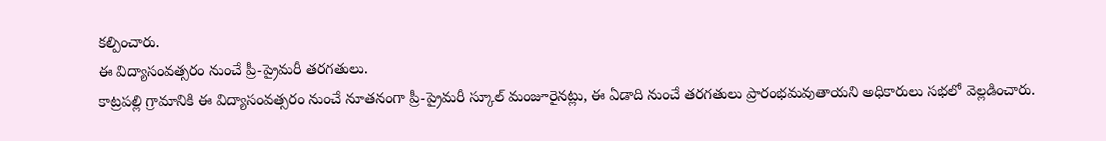కల్పించారు.
ఈ విద్యాసంవత్సరం నుంచే ప్రీ-ప్రైమరీ తరగతులు.
కాట్రపల్లి గ్రామానికి ఈ విద్యాసంవత్సరం నుంచే నూతనంగా ప్రీ-ప్రైమరీ స్కూల్ మంజూరైనట్లు, ఈ ఏడాది నుంచే తరగతులు ప్రారంభమవుతాయని అధికారులు సభలో వెల్లడించారు.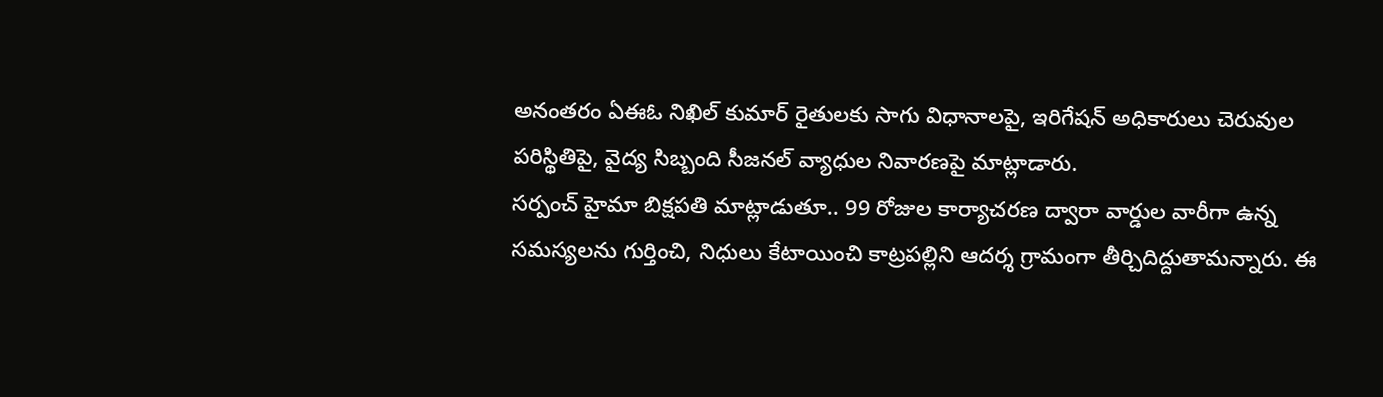అనంతరం ఏఈఓ నిఖిల్ కుమార్ రైతులకు సాగు విధానాలపై, ఇరిగేషన్ అధికారులు చెరువుల పరిస్థితిపై, వైద్య సిబ్బంది సీజనల్ వ్యాధుల నివారణపై మాట్లాడారు.
సర్పంచ్ హైమా బిక్షపతి మాట్లాడుతూ.. 99 రోజుల కార్యాచరణ ద్వారా వార్డుల వారీగా ఉన్న సమస్యలను గుర్తించి, నిధులు కేటాయించి కాట్రపల్లిని ఆదర్శ గ్రామంగా తీర్చిదిద్దుతామన్నారు. ఈ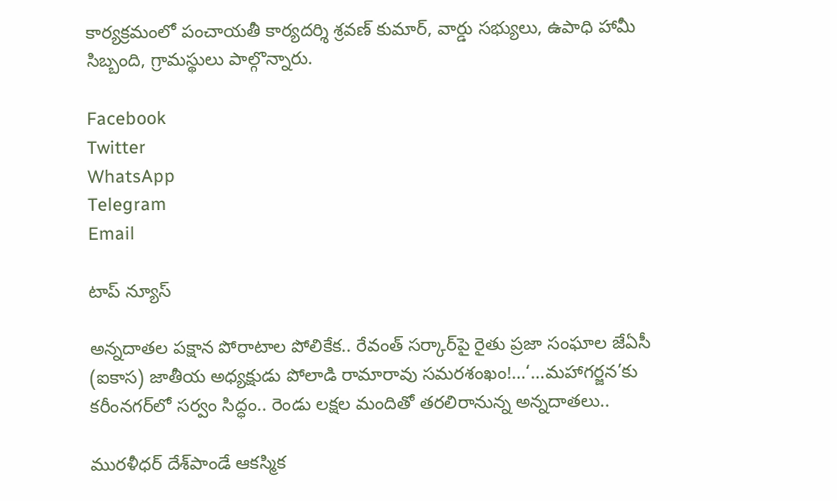కార్యక్రమంలో పంచాయతీ కార్యదర్శి శ్రవణ్ కుమార్, వార్డు సభ్యులు, ఉపాధి హామీ సిబ్బంది, గ్రామస్థులు పాల్గొన్నారు.

Facebook
Twitter
WhatsApp
Telegram
Email

టాప్ న్యూస్

అన్నదాతల పక్షాన పోరాటాల పోలికేక.. రేవంత్ సర్కార్‌పై రైతు ప్రజా సంఘాల జేఏసీ (ఐకాస) జాతీయ అధ్యక్షుడు పోలాడి రామారావు సమరశంఖం!…‘…మహాగర్జన’కు కరీంనగర్‌లో సర్వం సిద్ధం.. రెండు లక్షల మందితో తరలిరానున్న అన్నదాతలు..

మురళీధర్ దేశ్‌పాండే ఆకస్మిక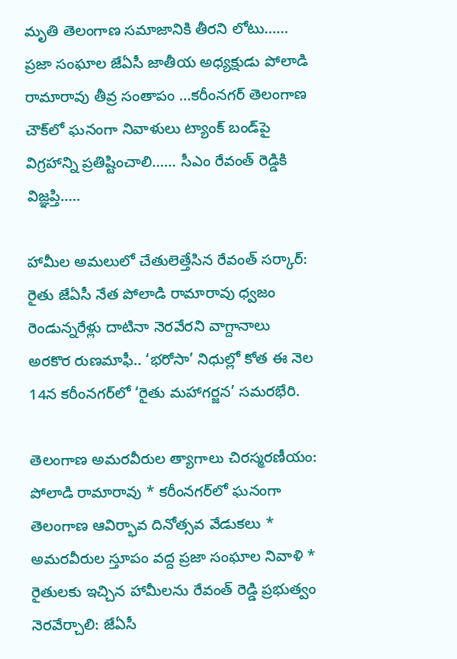మృతి తెలంగాణ సమాజానికి తీరని లోటు…… ప్రజా సంఘాల జేఏసీ జాతీయ అధ్యక్షుడు పోలాడి రామారావు తీవ్ర సంతాపం …కరీంనగర్ తెలంగాణ చౌక్‌లో ఘనంగా నివాళులు ట్యాంక్ బండ్‌పై విగ్రహాన్ని ప్రతిష్టించాలి…… సీఎం రేవంత్ రెడ్డికి విజ్ఞప్తి…..

హామీల అమలులో చేతులెత్తేసిన రేవంత్ సర్కార్: రైతు జేఏసీ నేత పోలాడి రామారావు ధ్వజం రెండున్నరేళ్లు దాటినా నెరవేరని వాగ్దానాలు అరకొర రుణమాఫీ.. ‘భరోసా’ నిధుల్లో కోత ఈ నెల 14న కరీంనగర్‌లో ‘రైతు మహాగర్జన’ సమరభేరి.

తెలంగాణ అమరవీరుల త్యాగాలు చిరస్మరణీయం: పోలాడి రామారావు * కరీంనగర్‌లో ఘనంగా తెలంగాణ ఆవిర్భావ దినోత్సవ వేడుకలు * అమరవీరుల స్తూపం వద్ద ప్రజా సంఘాల నివాళి * రైతులకు ఇచ్చిన హామీలను రేవంత్ రెడ్డి ప్రభుత్వం నెరవేర్చాలి: జేఏసీ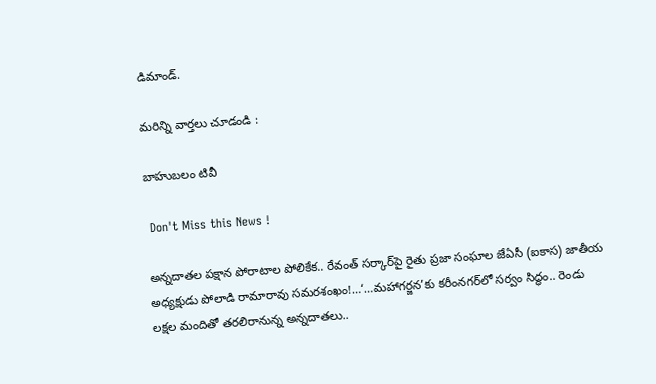డిమాండ్.

మరిన్ని వార్తలు చూడండి :

బాహుబలం టివీ

 Don't Miss this News !

అన్నదాతల పక్షాన పోరాటాల పోలికేక.. రేవంత్ సర్కార్‌పై రైతు ప్రజా సంఘాల జేఏసీ (ఐకాస) జాతీయ అధ్యక్షుడు పోలాడి రామారావు సమరశంఖం!…‘…మహాగర్జన’కు కరీంనగర్‌లో సర్వం సిద్ధం.. రెండు లక్షల మందితో తరలిరానున్న అన్నదాతలు..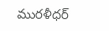మురళీధర్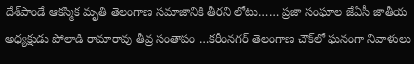దేశ్‌పాండే ఆకస్మిక మృతి తెలంగాణ సమాజానికి తీరని లోటు…… ప్రజా సంఘాల జేఏసీ జాతీయ అధ్యక్షుడు పోలాడి రామారావు తీవ్ర సంతాపం …కరీంనగర్ తెలంగాణ చౌక్‌లో ఘనంగా నివాళులు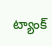ట్యాంక్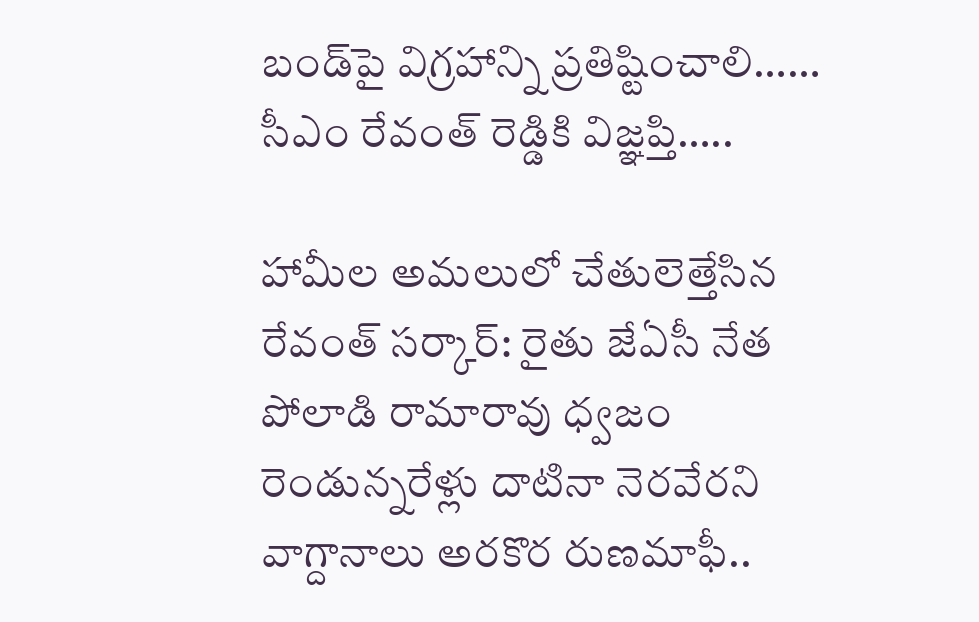బండ్‌పై విగ్రహాన్ని ప్రతిష్టించాలి…… సీఎం రేవంత్ రెడ్డికి విజ్ఞప్తి…..

హామీల అమలులో చేతులెత్తేసిన రేవంత్ సర్కార్: రైతు జేఏసీ నేత పోలాడి రామారావు ధ్వజం రెండున్నరేళ్లు దాటినా నెరవేరని వాగ్దానాలు అరకొర రుణమాఫీ..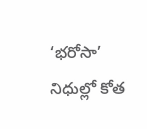‘భరోసా’ నిధుల్లో కోత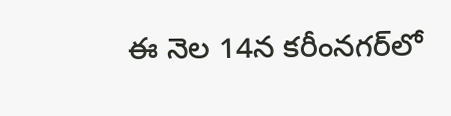ఈ నెల 14న కరీంనగర్‌లో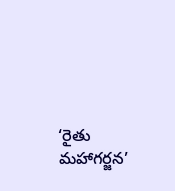‘రైతు మహాగర్జన’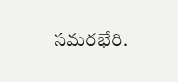సమరభేరి.